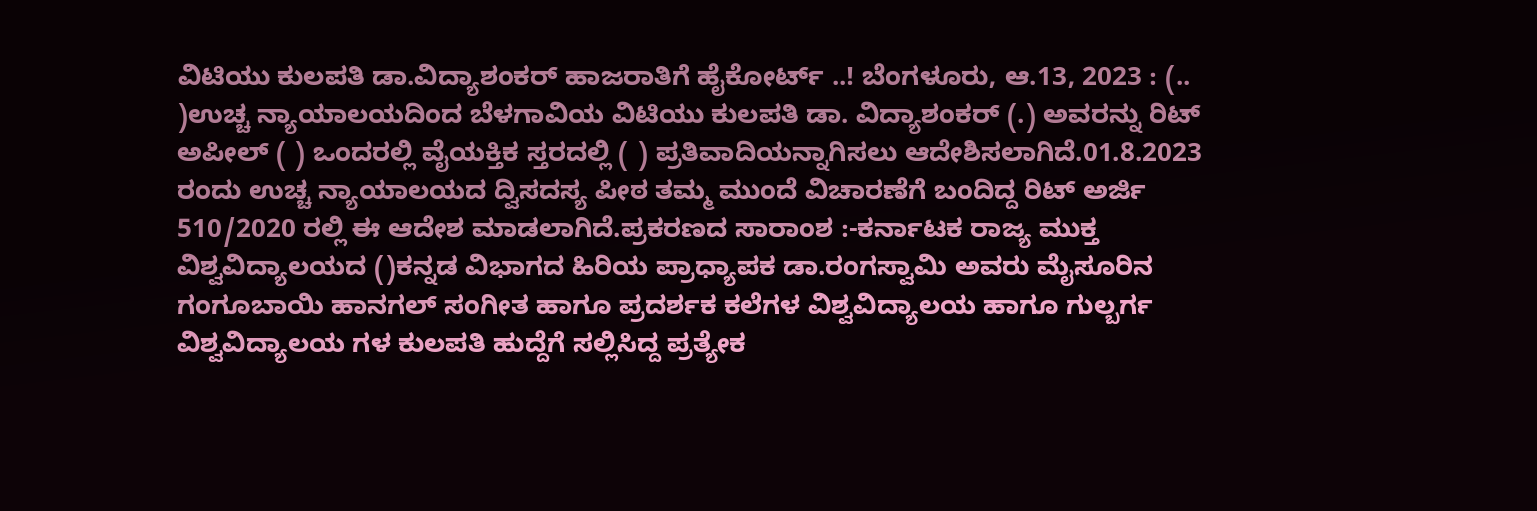ವಿಟಿಯು ಕುಲಪತಿ ಡಾ.ವಿದ್ಯಾಶಂಕರ್ ಹಾಜರಾತಿಗೆ ಹೈಕೋರ್ಟ್ ..! ಬೆಂಗಳೂರು, ಆ.13, 2023 : (.. )ಉಚ್ಚ ನ್ಯಾಯಾಲಯದಿಂದ ಬೆಳಗಾವಿಯ ವಿಟಿಯು ಕುಲಪತಿ ಡಾ. ವಿದ್ಯಾಶಂಕರ್ (.) ಅವರನ್ನು ರಿಟ್ ಅಪೀಲ್ ( ) ಒಂದರಲ್ಲಿ ವೈಯಕ್ತಿಕ ಸ್ತರದಲ್ಲಿ ( ) ಪ್ರತಿವಾದಿಯನ್ನಾಗಿಸಲು ಆದೇಶಿಸಲಾಗಿದೆ.01.8.2023 ರಂದು ಉಚ್ಚ ನ್ಯಾಯಾಲಯದ ದ್ವಿಸದಸ್ಯ ಪೀಠ ತಮ್ಮ ಮುಂದೆ ವಿಚಾರಣೆಗೆ ಬಂದಿದ್ದ ರಿಟ್ ಅರ್ಜಿ 510/2020 ರಲ್ಲಿ ಈ ಆದೇಶ ಮಾಡಲಾಗಿದೆ.ಪ್ರಕರಣದ ಸಾರಾಂಶ :-ಕರ್ನಾಟಕ ರಾಜ್ಯ ಮುಕ್ತ ವಿಶ್ವವಿದ್ಯಾಲಯದ ()ಕನ್ನಡ ವಿಭಾಗದ ಹಿರಿಯ ಪ್ರಾಧ್ಯಾಪಕ ಡಾ.ರಂಗಸ್ವಾಮಿ ಅವರು ಮೈಸೂರಿನ ಗಂಗೂಬಾಯಿ ಹಾನಗಲ್ ಸಂಗೀತ ಹಾಗೂ ಪ್ರದರ್ಶಕ ಕಲೆಗಳ ವಿಶ್ವವಿದ್ಯಾಲಯ ಹಾಗೂ ಗುಲ್ಬರ್ಗ ವಿಶ್ವವಿದ್ಯಾಲಯ ಗಳ ಕುಲಪತಿ ಹುದ್ದೆಗೆ ಸಲ್ಲಿಸಿದ್ದ ಪ್ರತ್ಯೇಕ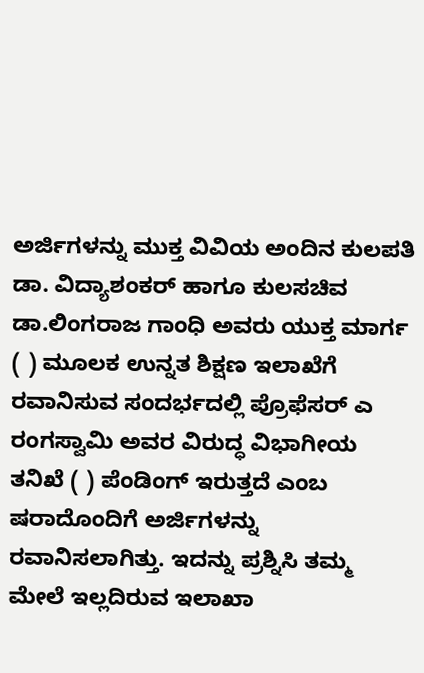ಅರ್ಜಿಗಳನ್ನು ಮುಕ್ತ ವಿವಿಯ ಅಂದಿನ ಕುಲಪತಿ ಡಾ. ವಿದ್ಯಾಶಂಕರ್ ಹಾಗೂ ಕುಲಸಚಿವ ಡಾ.ಲಿಂಗರಾಜ ಗಾಂಧಿ ಅವರು ಯುಕ್ತ ಮಾರ್ಗ ( ) ಮೂಲಕ ಉನ್ನತ ಶಿಕ್ಷಣ ಇಲಾಖೆಗೆ ರವಾನಿಸುವ ಸಂದರ್ಭದಲ್ಲಿ ಪ್ರೊಫೆಸರ್ ಎ ರಂಗಸ್ವಾಮಿ ಅವರ ವಿರುದ್ಧ ವಿಭಾಗೀಯ ತನಿಖೆ ( ) ಪೆಂಡಿಂಗ್ ಇರುತ್ತದೆ ಎಂಬ ಷರಾದೊಂದಿಗೆ ಅರ್ಜಿಗಳನ್ನು ರವಾನಿಸಲಾಗಿತ್ತು. ಇದನ್ನು ಪ್ರಶ್ನಿಸಿ ತಮ್ಮ ಮೇಲೆ ಇಲ್ಲದಿರುವ ಇಲಾಖಾ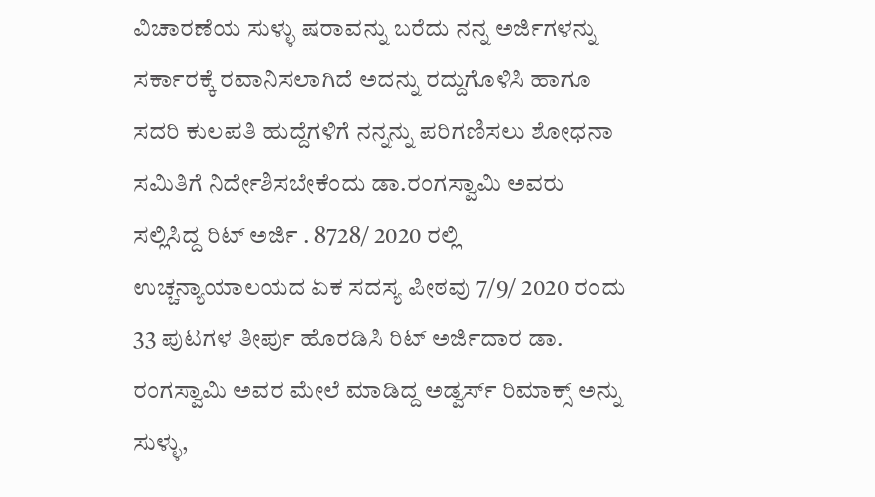ವಿಚಾರಣೆಯ ಸುಳ್ಳು ಷರಾವನ್ನು ಬರೆದು ನನ್ನ ಅರ್ಜಿಗಳನ್ನು ಸರ್ಕಾರಕ್ಕೆ ರವಾನಿಸಲಾಗಿದೆ ಅದನ್ನು ರದ್ದುಗೊಳಿಸಿ ಹಾಗೂ ಸದರಿ ಕುಲಪತಿ ಹುದ್ದೆಗಳಿಗೆ ನನ್ನನ್ನು ಪರಿಗಣಿಸಲು ಶೋಧನಾ ಸಮಿತಿಗೆ ನಿರ್ದೇಶಿಸಬೇಕೆಂದು ಡಾ.ರಂಗಸ್ವಾಮಿ ಅವರು ಸಲ್ಲಿಸಿದ್ದ ರಿಟ್ ಅರ್ಜಿ . 8728/ 2020 ರಲ್ಲಿ ಉಚ್ಚನ್ಯಾಯಾಲಯದ ಏಕ ಸದಸ್ಯ ಪೀಠವು 7/9/ 2020 ರಂದು 33 ಪುಟಗಳ ತೀರ್ಪು ಹೊರಡಿಸಿ ರಿಟ್ ಅರ್ಜಿದಾರ ಡಾ. ರಂಗಸ್ವಾಮಿ ಅವರ ಮೇಲೆ ಮಾಡಿದ್ದ ಅಡ್ವರ್ಸ್ ರಿಮಾಕ್ಸ್ ಅನ್ನು ಸುಳ್ಳು,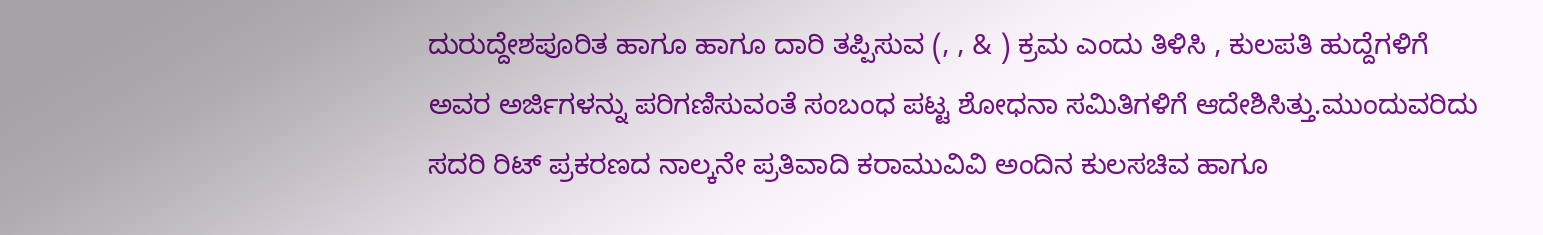ದುರುದ್ದೇಶಪೂರಿತ ಹಾಗೂ ಹಾಗೂ ದಾರಿ ತಪ್ಪಿಸುವ (, , & ) ಕ್ರಮ ಎಂದು ತಿಳಿಸಿ , ಕುಲಪತಿ ಹುದ್ದೆಗಳಿಗೆ ಅವರ ಅರ್ಜಿಗಳನ್ನು ಪರಿಗಣಿಸುವಂತೆ ಸಂಬಂಧ ಪಟ್ಟ ಶೋಧನಾ ಸಮಿತಿಗಳಿಗೆ ಆದೇಶಿಸಿತ್ತು.ಮುಂದುವರಿದು ಸದರಿ ರಿಟ್ ಪ್ರಕರಣದ ನಾಲ್ಕನೇ ಪ್ರತಿವಾದಿ ಕರಾಮುವಿವಿ ಅಂದಿನ ಕುಲಸಚಿವ ಹಾಗೂ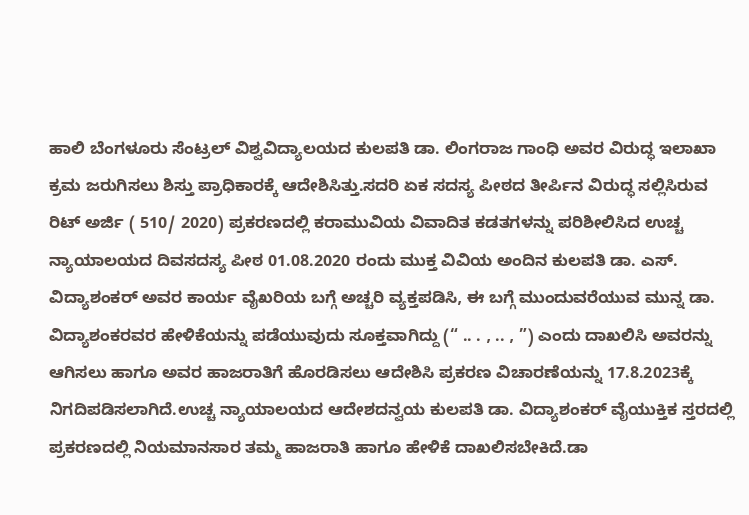ಹಾಲಿ ಬೆಂಗಳೂರು ಸೆಂಟ್ರಲ್ ವಿಶ್ವವಿದ್ಯಾಲಯದ ಕುಲಪತಿ ಡಾ. ಲಿಂಗರಾಜ ಗಾಂಧಿ ಅವರ ವಿರುದ್ಧ ಇಲಾಖಾ ಕ್ರಮ ಜರುಗಿಸಲು ಶಿಸ್ತು ಪ್ರಾಧಿಕಾರಕ್ಕೆ ಆದೇಶಿಸಿತ್ತು.ಸದರಿ ಏಕ ಸದಸ್ಯ ಪೀಠದ ತೀರ್ಪಿನ ವಿರುದ್ಧ ಸಲ್ಲಿಸಿರುವ ರಿಟ್ ಅರ್ಜಿ ( 510/ 2020) ಪ್ರಕರಣದಲ್ಲಿ ಕರಾಮುವಿಯ ವಿವಾದಿತ ಕಡತಗಳನ್ನು ಪರಿಶೀಲಿಸಿದ ಉಚ್ಚ ನ್ಯಾಯಾಲಯದ ದಿವಸದಸ್ಯ ಪೀಠ 01.08.2020 ರಂದು ಮುಕ್ತ ವಿವಿಯ ಅಂದಿನ ಕುಲಪತಿ ಡಾ. ಎಸ್. ವಿದ್ಯಾಶಂಕರ್ ಅವರ ಕಾರ್ಯ ವೈಖರಿಯ ಬಗ್ಗೆ ಅಚ್ಚರಿ ವ್ಯಕ್ತಪಡಿಸಿ, ಈ ಬಗ್ಗೆ ಮುಂದುವರೆಯುವ ಮುನ್ನ ಡಾ. ವಿದ್ಯಾಶಂಕರವರ ಹೇಳಿಕೆಯನ್ನು ಪಡೆಯುವುದು ಸೂಕ್ತವಾಗಿದ್ದು (“ .. . , .. , ”) ಎಂದು ದಾಖಲಿಸಿ ಅವರನ್ನು ಆಗಿಸಲು ಹಾಗೂ ಅವರ ಹಾಜರಾತಿಗೆ ಹೊರಡಿಸಲು ಆದೇಶಿಸಿ ಪ್ರಕರಣ ವಿಚಾರಣೆಯನ್ನು 17.8.2023ಕ್ಕೆ ನಿಗದಿಪಡಿಸಲಾಗಿದೆ.ಉಚ್ಚ ನ್ಯಾಯಾಲಯದ ಆದೇಶದನ್ವಯ ಕುಲಪತಿ ಡಾ. ವಿದ್ಯಾಶಂಕರ್ ವೈಯುಕ್ತಿಕ ಸ್ತರದಲ್ಲಿ ಪ್ರಕರಣದಲ್ಲಿ ನಿಯಮಾನಸಾರ ತಮ್ಮ ಹಾಜರಾತಿ ಹಾಗೂ ಹೇಳಿಕೆ ದಾಖಲಿಸಬೇಕಿದೆ.ಡಾ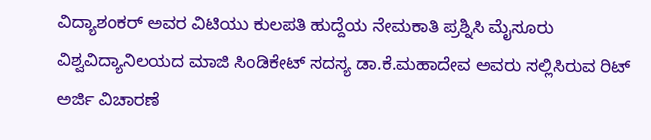ವಿದ್ಯಾಶಂಕರ್ ಅವರ ವಿಟಿಯು ಕುಲಪತಿ ಹುದ್ದೆಯ ನೇಮಕಾತಿ ಪ್ರಶ್ನಿಸಿ ಮೈಸೂರು ವಿಶ್ವವಿದ್ಯಾನಿಲಯದ ಮಾಜಿ ಸಿಂಡಿಕೇಟ್ ಸದಸ್ಯ ಡಾ.ಕೆ.ಮಹಾದೇವ ಅವರು ಸಲ್ಲಿಸಿರುವ ರಿಟ್ ಅರ್ಜಿ ವಿಚಾರಣೆ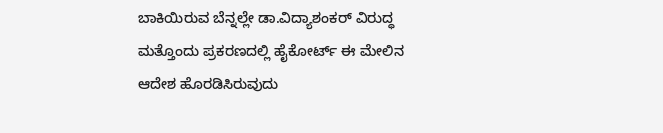ಬಾಕಿಯಿರುವ ಬೆನ್ನಲ್ಲೇ ಡಾ.ವಿದ್ಯಾಶಂಕರ್ ವಿರುದ್ಧ ಮತ್ತೊಂದು ಪ್ರಕರಣದಲ್ಲಿ ಹೈಕೋರ್ಟ್ ಈ ಮೇಲಿನ ಆದೇಶ ಹೊರಡಿಸಿರುವುದು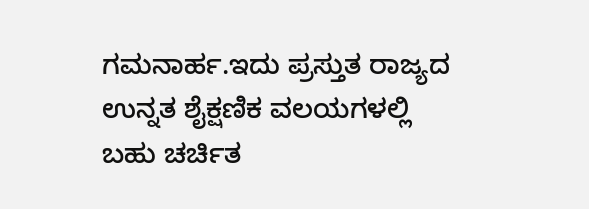ಗಮನಾರ್ಹ.ಇದು ಪ್ರಸ್ತುತ ರಾಜ್ಯದ ಉನ್ನತ ಶೈಕ್ಷಣಿಕ ವಲಯಗಳಲ್ಲಿ ಬಹು ಚರ್ಚಿತ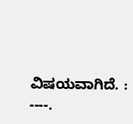ವಿಷಯವಾಗಿದೆ. : ----.